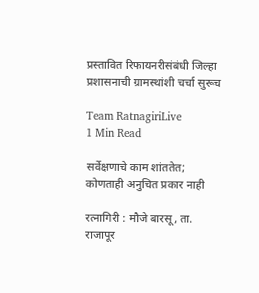प्रस्तावित रिफायनरीसंबंधी जिल्हा प्रशासनाची ग्रामस्थांशी चर्चा सुरूच

Team RatnagiriLive
1 Min Read

सर्वेक्षणाचे काम शांततेत; कोणताही अनुचित प्रकार नाही

रत्नागिरी : मौजे बारसू, ता. राजापूर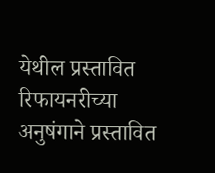येथील प्रस्तावित रिफायनरीच्या अनुषंगाने प्रस्तावित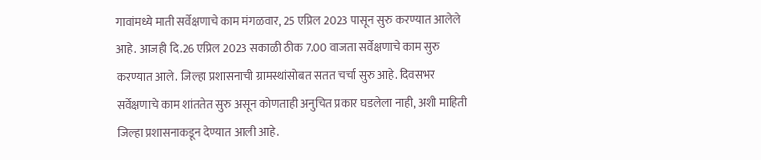गावांमध्ये माती सर्वेक्षणाचे काम मंगळवार, 25 एप्रिल 2023 पासून सुरु करण्यात आलेले आहे. आजही दि.26 एप्रिल 2023 सकाळी ठीक 7.00 वाजता सर्वेक्षणाचे काम सुरु करण्यात आले. जिल्हा प्रशासनाची ग्रामस्थांसोबत सतत चर्चा सुरु आहे. दिवसभर सर्वेक्षणाचे काम शांततेत सुरु असून कोणताही अनुचित प्रकार घडलेला नाही, अशी माहिती जिल्हा प्रशासनाकडून देण्यात आली आहे.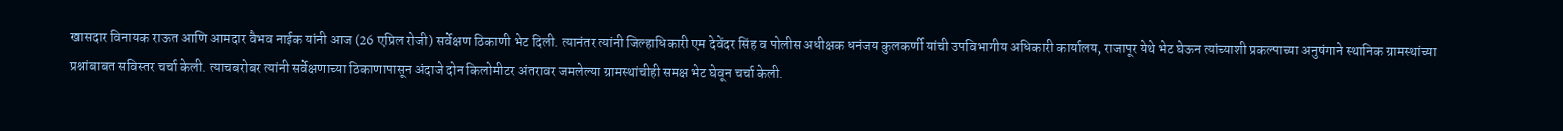खासदार विनायक राऊत आणि आमदार वैभव नाईक यांनी आज (26 एप्रिल रोजी) सर्वेक्षण ठिकाणी भेट दिली. त्यानंतर त्यांनी जिल्हाधिकारी एम देवेंदर सिंह व पोलीस अधीक्षक धनंजय कुलकर्णी यांची उपविभागीय अधिकारी कार्यालय, राजापूर येथे भेट घेऊन त्यांच्याशी प्रकल्पाच्या अनुषंगाने स्थानिक ग्रामस्थांच्या प्रश्नांबाबत सविस्तर चर्चा केली. त्याचबरोबर त्यांनी सर्वेक्षणाच्या ठिकाणापासून अंदाजे दोन किलोमीटर अंतरावर जमलेल्या ग्रामस्थांचीही समक्ष भेट घेवून चर्चा केली.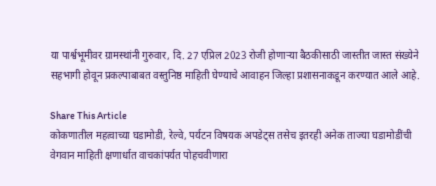या पार्श्वभूमीवर ग्रामस्थांनी गुरुवार, दि. 27 एप्रिल 2023 रोजी होणाऱ्या बैठकीसाठी जास्तीत जास्त संख्येने सहभागी होवून प्रकल्पाबाबत वस्तुनिष्ठ माहिती घेण्याचे आवाहन जिल्हा प्रशासनाकडून करण्यात आले आहे.

Share This Article
कोकणातील महत्वाच्या घडामोडी, रेल्वे, पर्यटन विषयक अपडेट्स तसेच इतरही अनेक ताज्या घडामोडींची वेगवान माहिती क्षणार्धात वाचकांपर्यत पोहचवीणारा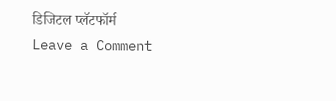डिजिटल प्लॅटफॉर्म
Leave a Comment